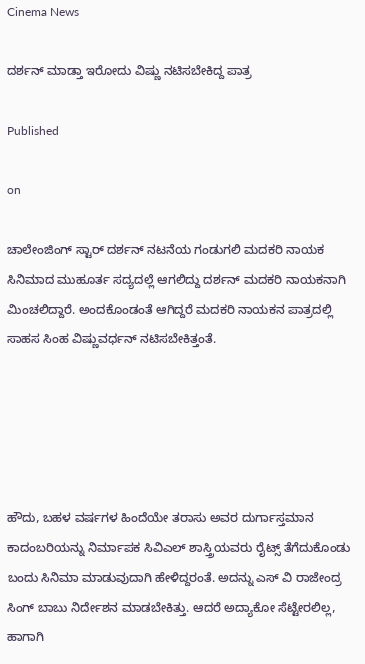Cinema News

ದರ್ಶನ್‌ ಮಾಡ್ತಾ ಇರೋದು ವಿಷ್ಣು ನಟಿಸಬೇಕಿದ್ದ ಪಾತ್ರ

Published

on

ಚಾಲೇಂಜಿಂಗ್‌ ಸ್ಟಾರ್‌ ದರ್ಶನ್‌ ನಟನೆಯ ಗಂಡುಗಲಿ ಮದಕರಿ ನಾಯಕ ಸಿನಿಮಾದ ಮುಹೂರ್ತ ಸದ್ಯದಲ್ಲೆ ಆಗಲಿದ್ದು ದರ್ಶನ್‌ ಮದಕರಿ ನಾಯಕನಾಗಿ ಮಿಂಚಲಿದ್ದಾರೆ. ಅಂದಕೊಂಡಂತೆ ಆಗಿದ್ದರೆ ಮದಕರಿ ನಾಯಕನ ಪಾತ್ರದಲ್ಲಿ ಸಾಹಸ ಸಿಂಹ ವಿಷ್ಣುವರ್ಧನ್‌ ನಟಿಸಬೇಕಿತ್ತಂತೆ.





ಹೌದು, ಬಹಳ ವರ್ಷಗಳ ಹಿಂದೆಯೇ ತರಾಸು ಅವರ ದುರ್ಗಾಸ್ತಮಾನ ಕಾದಂಬರಿಯನ್ನು ನಿರ್ಮಾಪಕ ಸಿವಿಎಲ್‌ ಶಾಸ್ತ್ರಿಯವರು ರೈಟ್ಸ್‌ ತೆಗೆದುಕೊಂಡು ಬಂದು ಸಿನಿಮಾ ಮಾಡುವುದಾಗಿ ಹೇಳಿದ್ದರಂತೆ. ಅದನ್ನು ಎಸ್‌ ವಿ ರಾಜೇಂದ್ರ ಸಿಂಗ್‌ ಬಾಬು ನಿರ್ದೇಶನ ಮಾಡಬೇಕಿತ್ತು. ಆದರೆ ಅದ್ಯಾಕೋ ಸೆಟ್ಟೇರಲಿಲ್ಲ, ಹಾಗಾಗಿ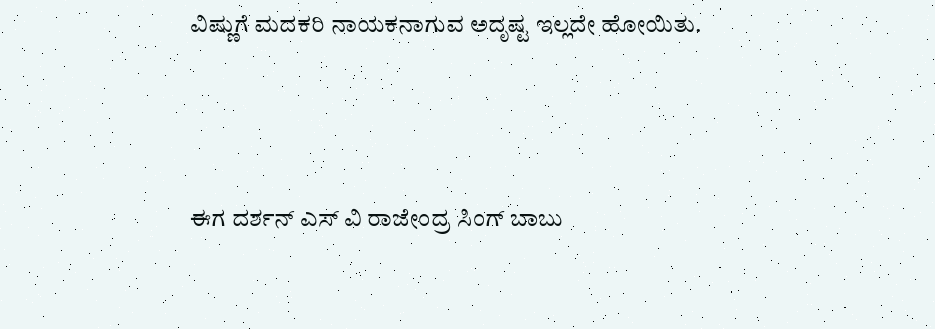ವಿಷ್ಣುಗೆ ಮದಕರಿ ನಾಯಕನಾಗುವ ಅದೃಷ್ಟ ಇಲ್ಲದೇ ಹೋಯಿತು.





ಈಗ ದರ್ಶನ್‌ ಎಸ್‌ ವಿ ರಾಜೇಂದ್ರ ಸಿಂಗ್‌ ಬಾಬು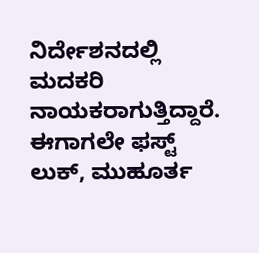ನಿರ್ದೇಶನದಲ್ಲಿ ಮದಕರಿ ನಾಯಕರಾಗುತ್ತಿದ್ದಾರೆ. ಈಗಾಗಲೇ ಫಸ್ಟ್‌ ಲುಕ್‌, ಮುಹೂರ್ತ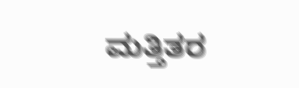ಮತ್ತಿತರ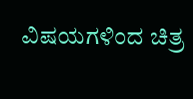ವಿಷಯಗಳಿಂದ ಚಿತ್ರ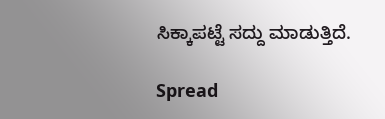ಸಿಕ್ಕಾಪಟ್ಟೆ ಸದ್ದು ಮಾಡುತ್ತಿದೆ.

Spread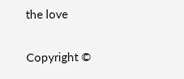the love

Copyright ©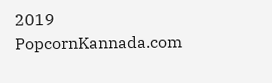2019 PopcornKannada.com